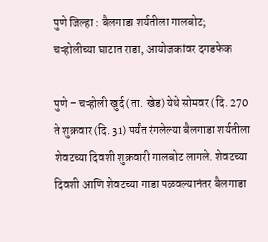पुणे जिल्हा : बैलगाडा शर्यतीला गालबोट; चऱ्होलीच्या घाटात राडा, आयोजकांवर दगडफेक

पुणे – चऱ्होली खुर्द (ता. खेड) येथे सोमवर (दि. 270 ते शुक्रवार (दि. 31) पर्यंत रंगलेल्या बैलगाडा शर्यतीला शेवटच्या दिवशी शुक्रवारी गालबोट लागले. शेवटच्या दिवशी आणि शेवटच्या गाडा पळवल्यानंतर बैलगाडा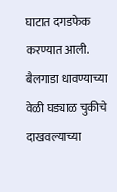घाटात दगडफेक करण्यात आली. बैलगाडा धावण्याच्या वेळी घड्याळ चुकीचे दाखवल्याच्या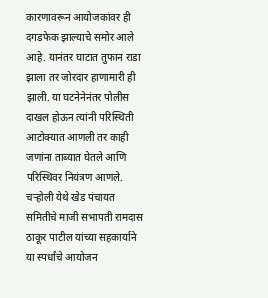कारणावरून आयोजकांवर ही दगडफेक झाल्याचे समोर आले आहे. यानंतर घाटात तुफान राडा झाला तर जोरदार हाणामारी ही झाली. या घटनेनेनंतर पोलीस दाखल होऊन त्यांनी परिस्थिती आटोक्यात आणली तर काही जणांना ताब्यात घेतले आणि परिस्थिवर नियंत्रण आणले.
चऱ्होली येथे खेड पंचायत समितीचे माजी सभापती रामदास ठाकूर पाटील यांच्या सहकार्याने या स्पर्धांचे आयोजन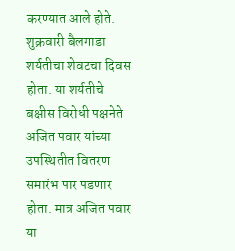करण्यात आले होते. शुक्रवारी बैलगाडा शर्यतीचा शेवटचा दिवस होता. या शर्यतीचे बक्षीस विरोधी पक्षनेते अजित पवार यांच्या उपस्थितीत वितरण समारंभ पार पडणार होता. मात्र अजित पवार या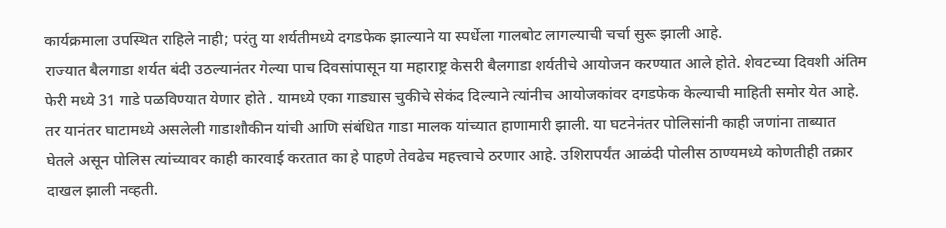कार्यक्रमाला उपस्थित राहिले नाही; परंतु या शर्यतीमध्ये दगडफेक झाल्याने या स्पर्धेला गालबोट लागल्याची चर्चा सुरू झाली आहे.
राज्यात बैलगाडा शर्यत बंदी उठल्यानंतर गेल्या पाच दिवसांपासून या महाराष्ट्र केसरी बैलगाडा शर्यतीचे आयोजन करण्यात आले होते. शेवटच्या दिवशी अंतिम फेरी मध्ये 31 गाडे पळविण्यात येणार होते . यामध्ये एका गाड्यास चुकीचे सेकंद दिल्याने त्यांनीच आयोजकांवर दगडफेक केल्याची माहिती समोर येत आहे. तर यानंतर घाटामध्ये असलेली गाडाशौकीन यांची आणि संबंधित गाडा मालक यांच्यात हाणामारी झाली. या घटनेनंतर पोलिसांनी काही जणांना ताब्यात घेतले असून पोलिस त्यांच्यावर काही कारवाई करतात का हे पाहणे तेवढेच महत्त्वाचे ठरणार आहे. उशिरापर्यंत आळंदी पोलीस ठाण्यमध्ये कोणतीही तक्रार दाखल झाली नव्हती.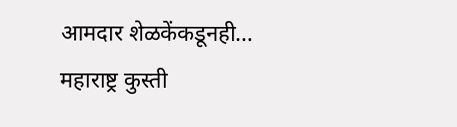आमदार शेळकेंकडूनही…
महाराष्ट्र कुस्ती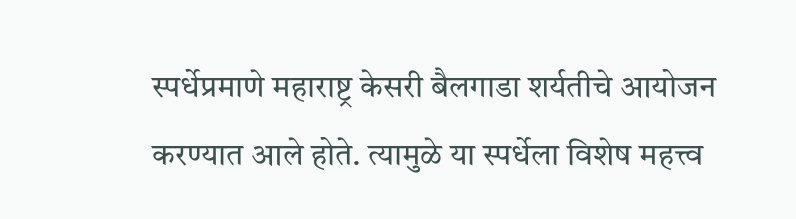स्पर्धेप्रमाणे महाराष्ट्र केसरी बैलगाडा शर्यतीचे आयोजन करण्यात आले होते. त्यामुळे या स्पर्धेला विशेष महत्त्व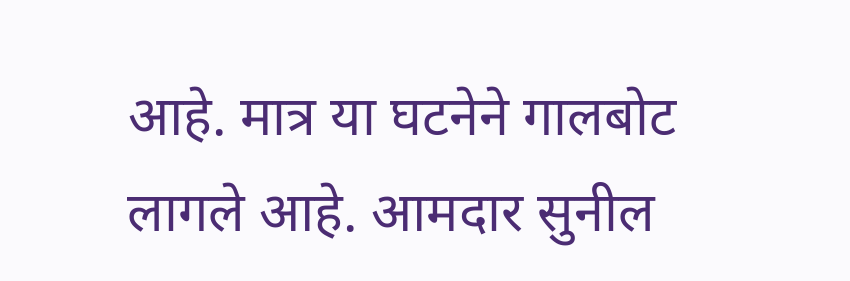आहे. मात्र या घटनेने गालबोट लागले आहे. आमदार सुनील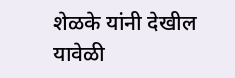शेळके यांनी देखील यावेळी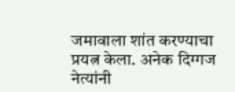जमावाला शांत करण्याचा प्रयत्न केला. अनेक दिग्गज नेत्यांनी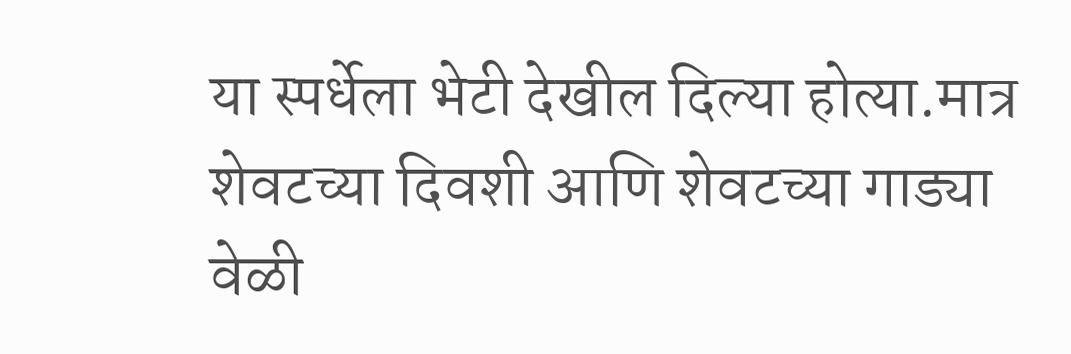या स्पर्धेला भेटी देखील दिल्या होत्या.मात्र शेवटच्या दिवशी आणि शेवटच्या गाड्या वेळी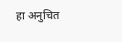हा अनुचित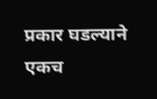प्रकार घडल्याने एकच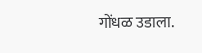गोंधळ उडाला.